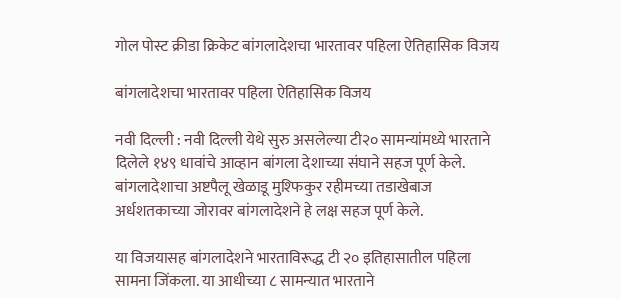गोल पोस्ट क्रीडा क्रिकेट बांगलादेशचा भारतावर पहिला ऐतिहासिक विजय

बांगलादेशचा भारतावर पहिला ऐतिहासिक विजय

नवी दिल्ली : नवी दिल्ली येथे सुरु असलेल्या टी२० सामन्यांमध्ये भारताने दिलेले १४९ धावांचे आव्हान बांगला देशाच्या संघाने सहज पूर्ण केले. बांगलादेशाचा अष्टपैलू खेळाडू मुश्फिकुर रहीमच्या तडाखेबाज अर्धशतकाच्या जोरावर बांगलादेशने हे लक्ष सहज पूर्ण केले.

या विजयासह बांगलादेशने भारताविरूद्ध टी २० इतिहासातील पहिला सामना जिंकला. या आधीच्या ८ सामन्यात भारताने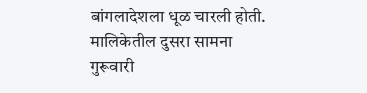बांगलादेशला धूळ चारली होती. मालिकेतील दुसरा सामना गुरूवारी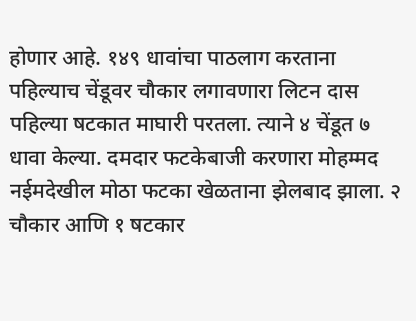होणार आहे. १४९ धावांचा पाठलाग करताना पहिल्याच चेंडूवर चौकार लगावणारा लिटन दास पहिल्या षटकात माघारी परतला. त्याने ४ चेंडूत ७ धावा केल्या. दमदार फटकेबाजी करणारा मोहम्मद नईमदेखील मोठा फटका खेळताना झेलबाद झाला. २ चौकार आणि १ षटकार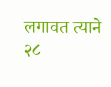लगावत त्याने २८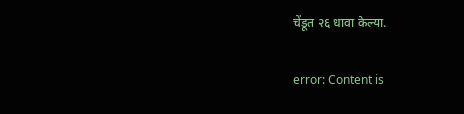चेंडूत २६ धावा केल्या.

error: Content is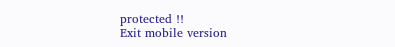protected !!
Exit mobile version